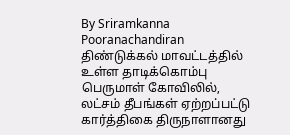By Sriramkanna Pooranachandiran
திண்டுக்கல் மாவட்டத்தில் உள்ள தாடிக்கொம்பு பெருமாள் கோவிலில், லட்சம் தீபங்கள் ஏற்றப்பட்டு கார்த்திகை திருநாளானது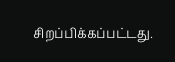சிறப்பிக்கப்பட்டது.